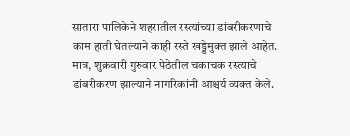सातारा पालिकेने शहरातील रस्त्यांच्या डांबरीकरणाचे काम हाती घेतल्याने काही रस्ते खड्डेमुक्त झाले आहेत. मात्र, शुक्रवारी गुरुवार पेठेतील चकाचक रस्त्याचे डांबरीकरण झाल्याने नागरिकांनी आश्चर्य व्यक्त केले.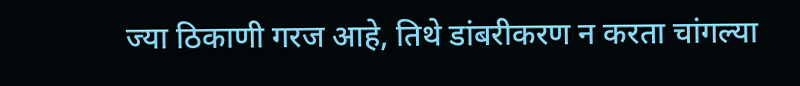ज्या ठिकाणी गरज आहे, तिथे डांबरीकरण न करता चांगल्या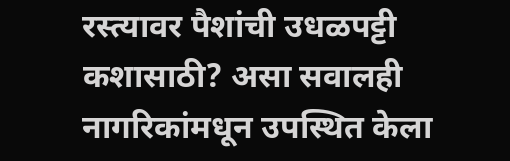रस्त्यावर पैशांची उधळपट्टी कशासाठी? असा सवालही नागरिकांमधून उपस्थित केला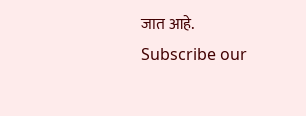जात आहे.
Subscribe our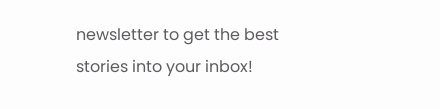newsletter to get the best stories into your inbox!